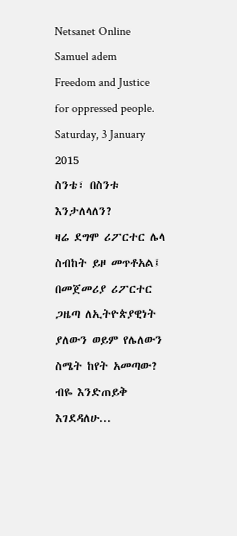Netsanet Online Samuel adem
Freedom and Justice for oppressed people.
Saturday, 3 January 2015
ስንቴ፣ በስንቱ እንታለላለን?
ዛሬ ደግሞ ሪፖርተር ሌላ ስብከት ይዞ መጥቶአል፤ በመጀመሪያ ሪፖርተር ጋዜጣ ለኢትዮጵያዊነት ያለውን ወይም የሌለውን ስሜት ከየት አመጣው? ብዬ እንድጠይቅ እገደዳለሁ...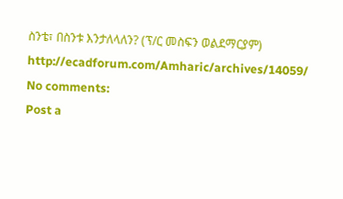ስንቴ፣ በስንቱ እንታለላለን? (ፕ/ር መስፍን ወልደማርያም) http://ecadforum.com/Amharic/archives/14059/
No comments:
Post a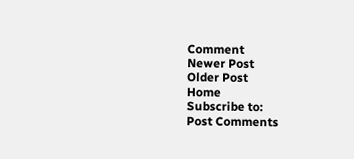Comment
Newer Post
Older Post
Home
Subscribe to:
Post Comments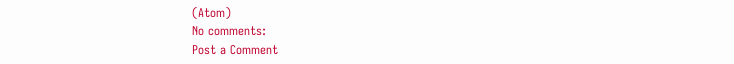(Atom)
No comments:
Post a Comment